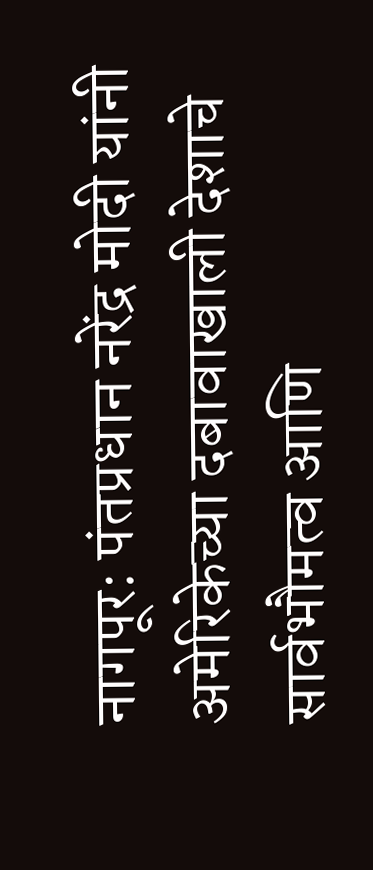नागपूर: पंतप्रधान नरेंद्र मोदी यांनी अमेरिकेच्या दबावाखाली देशाचे सार्वभौमत्व आणि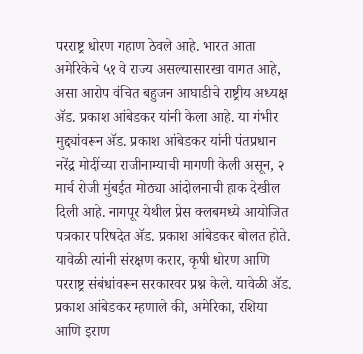परराष्ट्र धोरण गहाण ठेवले आहे. भारत आता अमेरिकेचे ५१ वे राज्य असल्यासारखा वागत आहे, असा आरोप वंचित बहुजन आघाडीचे राष्ट्रीय अध्यक्ष ॲड. प्रकाश आंबेडकर यांनी केला आहे. या गंभीर मुद्द्यांवरून ॲड. प्रकाश आंबेडकर यांनी पंतप्रधान नरेंद्र मोदींच्या राजीनाम्याची मागणी केली असून, २ मार्च रोजी मुंबईत मोठ्या आंदोलनाची हाक देखील दिली आहे. नागपूर येथील प्रेस क्लबमध्ये आयोजित पत्रकार परिषदेत ॲड. प्रकाश आंबेडकर बोलत होते.
यावेळी त्यांनी संरक्षण करार, कृषी धोरण आणि परराष्ट्र संबंधांवरून सरकारवर प्रश्न केले. यावेळी ॲड. प्रकाश आंबेडकर म्हणाले की, अमेरिका, रशिया आणि इराण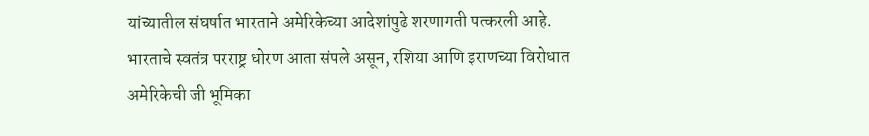यांच्यातील संघर्षात भारताने अमेरिकेच्या आदेशांपुढे शरणागती पत्करली आहे. भारताचे स्वतंत्र परराष्ट्र धोरण आता संपले असून, रशिया आणि इराणच्या विरोधात अमेरिकेची जी भूमिका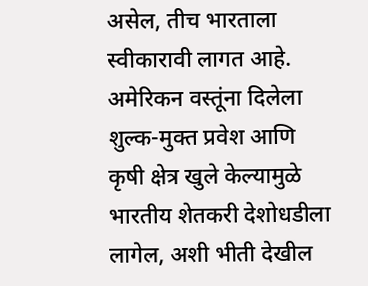असेल, तीच भारताला स्वीकारावी लागत आहे. अमेरिकन वस्तूंना दिलेला शुल्क-मुक्त प्रवेश आणि कृषी क्षेत्र खुले केल्यामुळे भारतीय शेतकरी देशोधडीला लागेल, अशी भीती देखील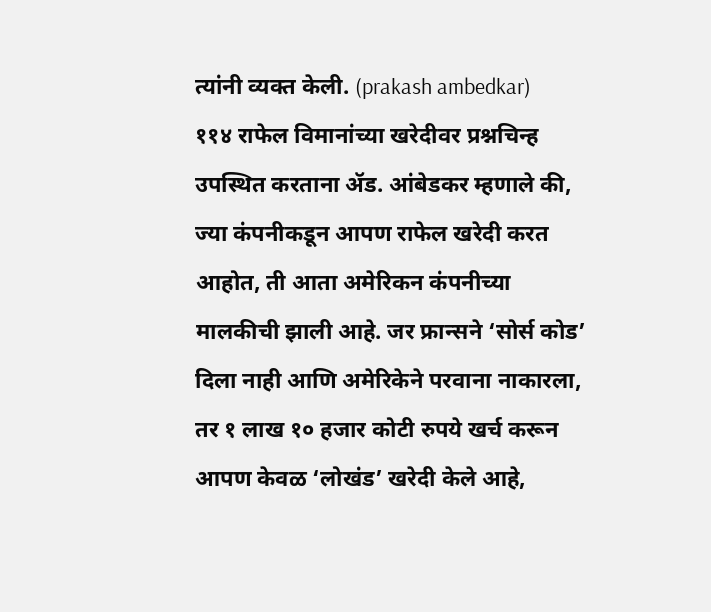त्यांनी व्यक्त केली. (prakash ambedkar)
११४ राफेल विमानांच्या खरेदीवर प्रश्नचिन्ह उपस्थित करताना ॲड. आंबेडकर म्हणाले की, ज्या कंपनीकडून आपण राफेल खरेदी करत आहोत, ती आता अमेरिकन कंपनीच्या मालकीची झाली आहे. जर फ्रान्सने ‘सोर्स कोड’ दिला नाही आणि अमेरिकेने परवाना नाकारला, तर १ लाख १० हजार कोटी रुपये खर्च करून आपण केवळ ‘लोखंड’ खरेदी केले आहे,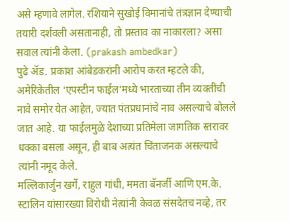असे म्हणावे लागेल. रशियाने सुखोई विमानांचे तंत्रज्ञान देण्याची तयारी दर्शवली असतानाही, तो प्रस्ताव का नाकारला? असा सवाल त्यांनी केला. (prakash ambedkar)
पुढे ॲड. प्रकाश आंबेडकरांनी आरोप करत म्हटले की, अमेरिकेतील ‘एपस्टीन फाईल’मध्ये भारताच्या तीन व्यक्तींची नावे समोर येत आहेत, ज्यात पंतप्रधानांचे नाव असल्याचे बोलले जात आहे. या फाईलमुळे देशाच्या प्रतिमेला जागतिक स्तरावर धक्का बसला असून, ही बाब अत्यंत चिंताजनक असल्याचे त्यांनी नमूद केले.
मल्लिकार्जुन खर्गे, राहुल गांधी, ममता बॅनर्जी आणि एम.के. स्टालिन यांसारख्या विरोधी नेत्यांनी केवळ संसदेतच नव्हे, तर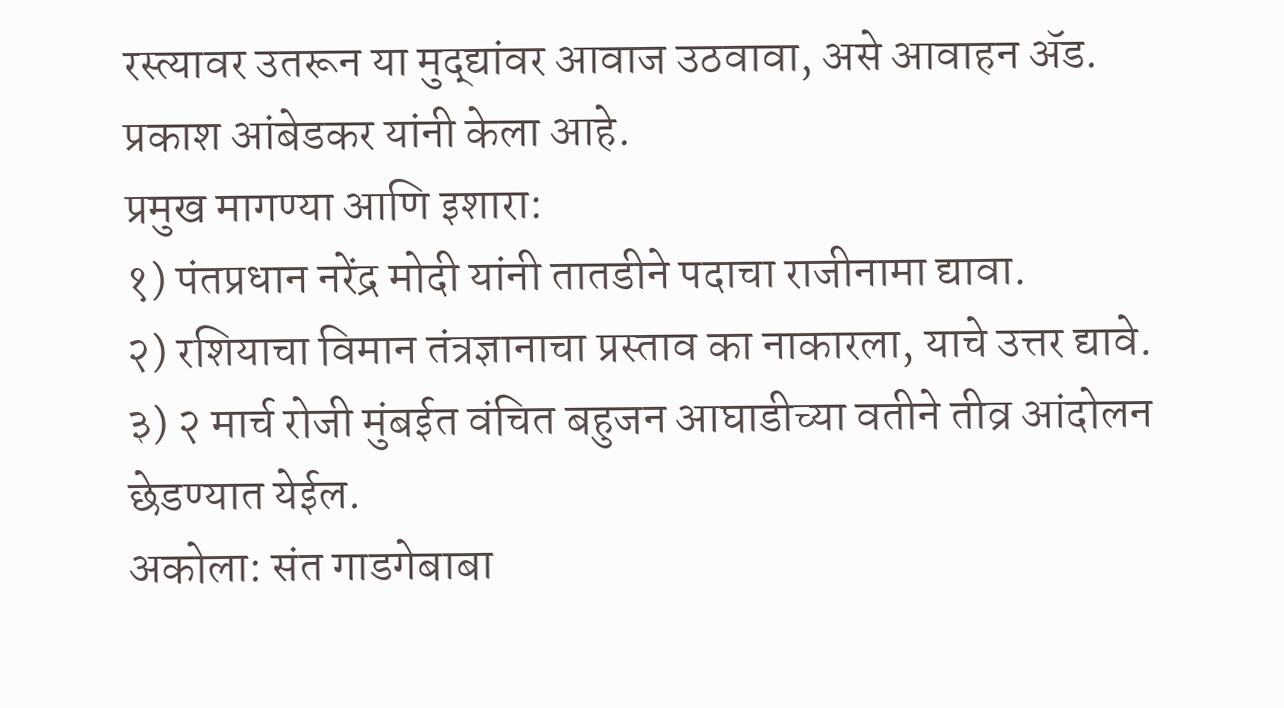रस्त्यावर उतरून या मुद्द्यांवर आवाज उठवावा, असे आवाहन ॲड. प्रकाश आंबेडकर यांनी केला आहे.
प्रमुख मागण्या आणि इशारा:
१) पंतप्रधान नरेंद्र मोदी यांनी तातडीने पदाचा राजीनामा द्यावा.
२) रशियाचा विमान तंत्रज्ञानाचा प्रस्ताव का नाकारला, याचे उत्तर द्यावे.
३) २ मार्च रोजी मुंबईत वंचित बहुजन आघाडीच्या वतीने तीव्र आंदोलन छेडण्यात येईल.
अकोला: संत गाडगेबाबा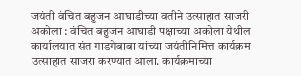जयंती वंचित बहुजन आघाडीच्या वतीने उत्साहात साजरी
अकोला : वंचित बहुजन आघाडी पक्षाच्या अकोला येथील कार्यालयात संत गाडगेबाबा यांच्या जयंतीनिमित्त कार्यक्रम उत्साहात साजरा करण्यात आला. कार्यक्रमाच्या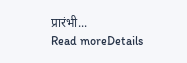प्रारंभी...
Read moreDetails